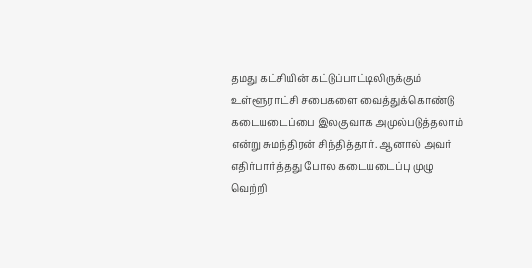தமது கட்சியின் கட்டுப்பாட்டிலிருக்கும் உள்ளூராட்சி சபைகளை வைத்துக்கொண்டு கடையடைப்பை இலகுவாக அமுல்படுத்தலாம் என்று சுமந்திரன் சிந்தித்தார். ஆனால் அவர் எதிர்பார்த்தது போல கடையடைப்பு முழு வெற்றி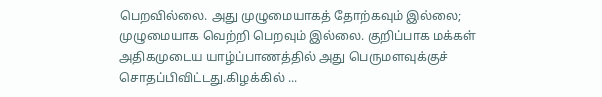பெறவில்லை. அது முழுமையாகத் தோற்கவும் இல்லை; முழுமையாக வெற்றி பெறவும் இல்லை. குறிப்பாக மக்கள் அதிகமுடைய யாழ்ப்பாணத்தில் அது பெருமளவுக்குச் சொதப்பிவிட்டது.கிழக்கில் ...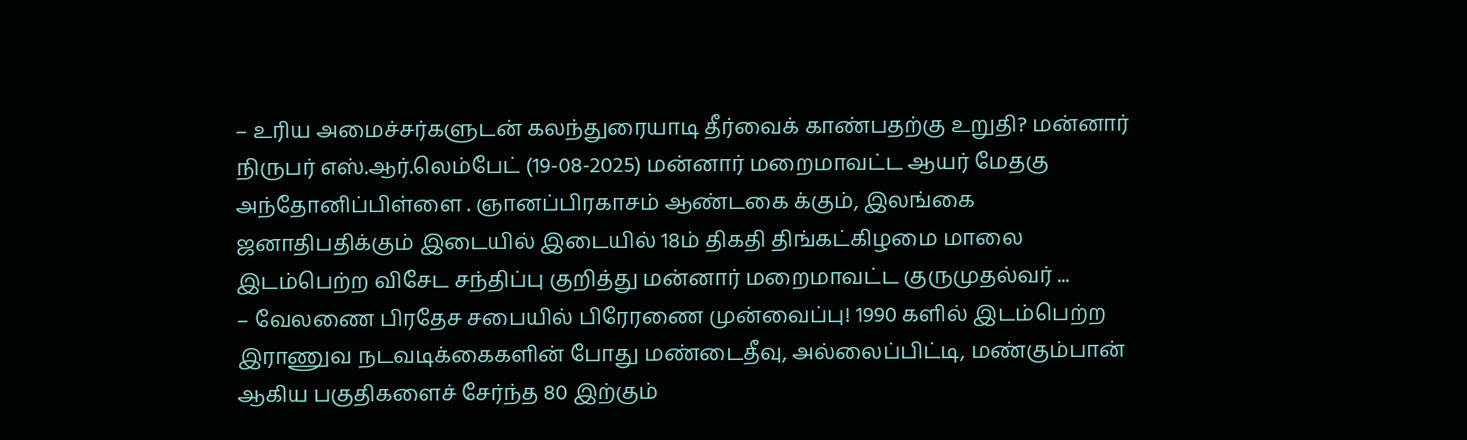– உரிய அமைச்சர்களுடன் கலந்துரையாடி தீர்வைக் காண்பதற்கு உறுதி? மன்னார் நிருபர் எஸ்.ஆர்.லெம்பேட் (19-08-2025) மன்னார் மறைமாவட்ட ஆயர் மேதகு அந்தோனிப்பிள்ளை . ஞானப்பிரகாசம் ஆண்டகை க்கும், இலங்கை ஜனாதிபதிக்கும் இடையில் இடையில் 18ம் திகதி திங்கட்கிழமை மாலை இடம்பெற்ற விசேட சந்திப்பு குறித்து மன்னார் மறைமாவட்ட குருமுதல்வர் ...
– வேலணை பிரதேச சபையில் பிரேரணை முன்வைப்பு! 1990 களில் இடம்பெற்ற இராணுவ நடவடிக்கைகளின் போது மண்டைதீவு, அல்லைப்பிட்டி, மண்கும்பான் ஆகிய பகுதிகளைச் சேர்ந்த 80 இற்கும்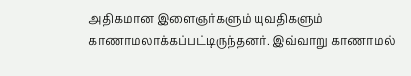அதிகமான இளைஞர்களும் யுவதிகளும் காணாமலாக்கப்பட்டிருந்தனர். இவ்வாறு காணாமல்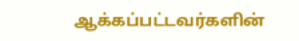ஆக்கப்பட்டவர்களின்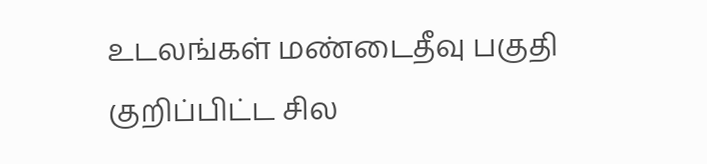உடலங்கள் மண்டைதீவு பகுதி குறிப்பிட்ட சில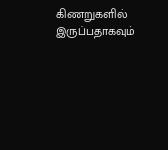கிணறுகளில் இருப்பதாகவும்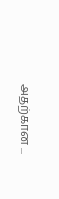அதற்கான ...